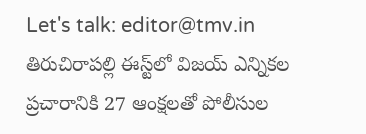Let's talk: editor@tmv.in
తిరుచిరాపల్లి ఈస్ట్‌లో విజయ్ ఎన్నికల ప్రచారానికి 27 ఆంక్షలతో పోలీసుల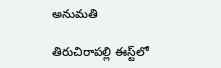అనుమతి

తిరుచిరాపల్లి ఈస్ట్‌లో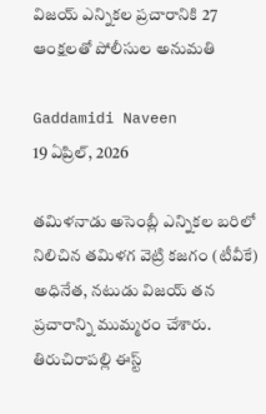విజయ్ ఎన్నికల ప్రచారానికి 27 ఆంక్షలతో పోలీసుల అనుమతి

Gaddamidi Naveen
19 ఏప్రిల్, 2026

తమిళనాడు అసెంబ్లీ ఎన్నికల బరిలో నిలిచిన తమిళగ వెట్రి కజగం (టీవీకే) అధినేత, నటుడు విజయ్ తన ప్రచారాన్ని ముమ్మరం చేశారు. తిరుచిరాపల్లి ఈస్ట్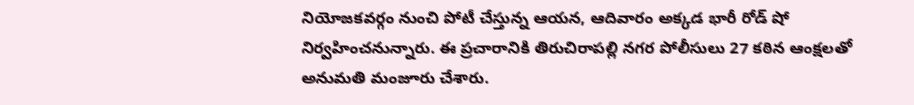నియోజకవర్గం నుంచి పోటీ చేస్తున్న ఆయన, ఆదివారం అక్కడ భారీ రోడ్ షో నిర్వహించనున్నారు. ఈ ప్రచారానికి తిరుచిరాపల్లి నగర పోలీసులు 27 కఠిన ఆంక్షలతో అనుమతి మంజూరు చేశారు.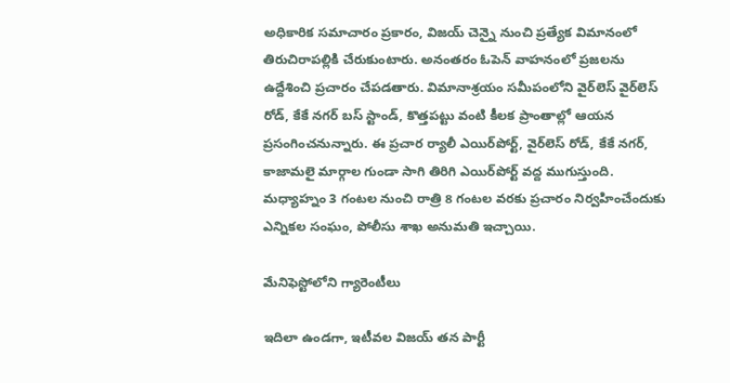అధికారిక సమాచారం ప్రకారం, విజయ్ చెన్నై నుంచి ప్రత్యేక విమానంలో తిరుచిరాపల్లికి చేరుకుంటారు. అనంతరం ఓపెన్ వాహనంలో ప్రజలను ఉద్దేశించి ప్రచారం చేపడతారు. విమానాశ్రయం సమీపంలోని వైర్‌లెస్ వైర్‌లెస్ రోడ్, కేకే నగర్ బస్ స్టాండ్, కొత్తపట్టు వంటి కీలక ప్రాంతాల్లో ఆయన ప్రసంగించనున్నారు. ఈ ప్రచార ర్యాలీ ఎయిర్‌పోర్ట్, వైర్‌లెస్ రోడ్, కేకే నగర్, కాజామలై మార్గాల గుండా సాగి తిరిగి ఎయిర్‌పోర్ట్ వద్ద ముగుస్తుంది. మధ్యాహ్నం 3 గంటల నుంచి రాత్రి 8 గంటల వరకు ప్రచారం నిర్వహించేందుకు ఎన్నికల సంఘం, పోలీసు శాఖ అనుమతి ఇచ్చాయి.

మేనిఫెస్టోలోని గ్యారెంటీలు

ఇదిలా ఉండగా, ఇటీవల విజయ్ తన పార్టీ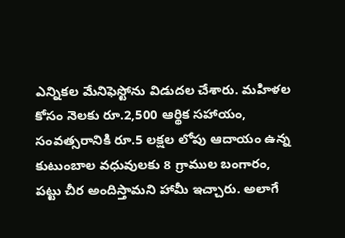ఎన్నికల మేనిఫెస్టోను విడుదల చేశారు. మహిళల కోసం నెలకు రూ.2,500 ఆర్థిక సహాయం, సంవత్సరానికి రూ.5 లక్షల లోపు ఆదాయం ఉన్న కుటుంబాల వధువులకు 8 గ్రాముల బంగారం, పట్టు చీర అందిస్తామని హామీ ఇచ్చారు. అలాగే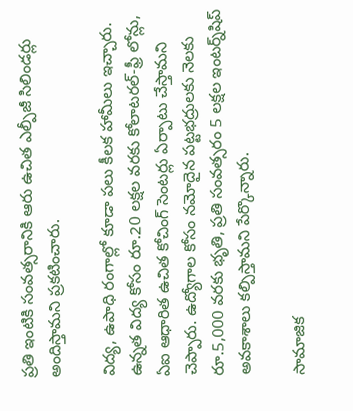ప్రతి ఇంటికి సంవత్సరానికి ఆరు ఉచిత ఎల్పీజీ సిలిండర్లు అందిస్తామని ప్రకటించారు.

విద్య, ఉపాధి రంగాల్లో కూడా పలు కీలక హామీలు ఇచ్చారు. ఉన్నత విద్య కోసం రూ.20 లక్షల వరకు కోలాటరల్-ఫ్రీ లోన్లు, ఏఐ ఆధారిత ఉచిత కోచింగ్ సెంటర్లు ఏర్పాటు చేస్తామని చెప్పారు. ఉద్యోగాల కోసం నమోదైన పట్టభద్రులకు నెలకు రూ.5,000 వరకు భృతి, ప్రతి సంవత్సరం 5 లక్షల ఇంటర్న్‌షిప్ అవకాశాలు కల్పిస్తామని పేర్కొన్నారు.

సామాజిక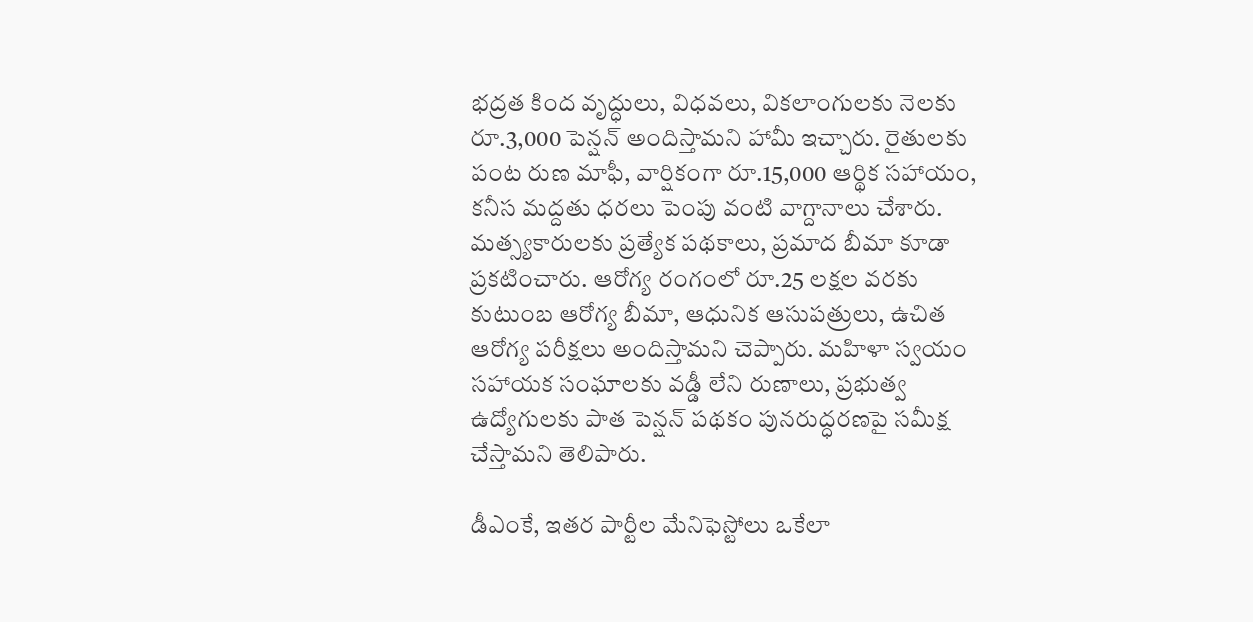భద్రత కింద వృద్ధులు, విధవలు, వికలాంగులకు నెలకు రూ.3,000 పెన్షన్ అందిస్తామని హామీ ఇచ్చారు. రైతులకు పంట రుణ మాఫీ, వార్షికంగా రూ.15,000 ఆర్థిక సహాయం, కనీస మద్దతు ధరలు పెంపు వంటి వాగ్దానాలు చేశారు. మత్స్యకారులకు ప్రత్యేక పథకాలు, ప్రమాద బీమా కూడా ప్రకటించారు. ఆరోగ్య రంగంలో రూ.25 లక్షల వరకు కుటుంబ ఆరోగ్య బీమా, ఆధునిక ఆసుపత్రులు, ఉచిత ఆరోగ్య పరీక్షలు అందిస్తామని చెప్పారు. మహిళా స్వయం సహాయక సంఘాలకు వడ్డీ లేని రుణాలు, ప్రభుత్వ ఉద్యోగులకు పాత పెన్షన్ పథకం పునరుద్ధరణపై సమీక్ష చేస్తామని తెలిపారు.

డీఎంకే, ఇతర పార్టీల మేనిఫెస్టోలు ఒకేలా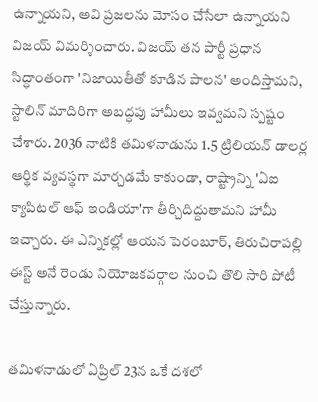ఉన్నాయని, అవి ప్రజలను మోసం చేసేలా ఉన్నాయని విజయ్ విమర్శించారు. విజయ్ తన పార్టీ ప్రధాన సిద్ధాంతంగా 'నిజాయితీతో కూడిన పాలన' అందిస్తామని, స్టాలిన్ మాదిరిగా అబద్ధపు హామీలు ఇవ్వమని స్పష్టం చేశారు. 2036 నాటికి తమిళనాడును 1.5 ట్రిలియన్ డాలర్ల ఆర్థిక వ్యవస్థగా మార్చడమే కాకుండా, రాష్ట్రాన్ని 'ఏఐ క్యాపిటల్ ఆఫ్ ఇండియా'గా తీర్చిదిద్దుతామని హామీ ఇచ్చారు. ఈ ఎన్నికల్లో ఆయన పెరంబూర్, తిరుచిరాపల్లి ఈస్ట్ అనే రెండు నియోజకవర్గాల నుంచి తొలి సారి పోటీ చేస్తున్నారు.

తమిళనాడులో ఏప్రిల్ 23న ఒకే దశలో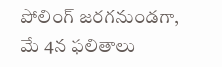పోలింగ్ జరగనుండగా, మే 4న ఫలితాలు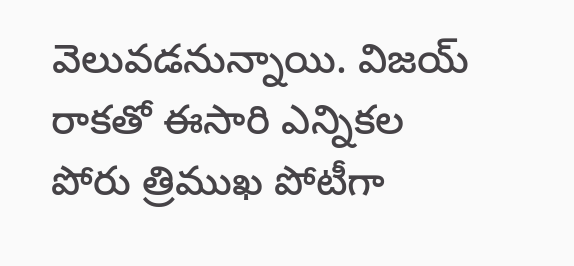వెలువడనున్నాయి. విజయ్ రాకతో ఈసారి ఎన్నికల పోరు త్రిముఖ పోటీగా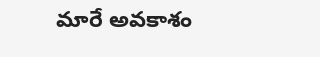మారే అవకాశం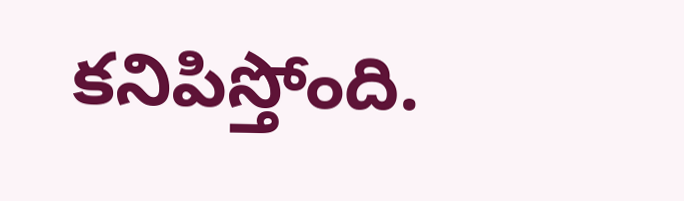కనిపిస్తోంది.